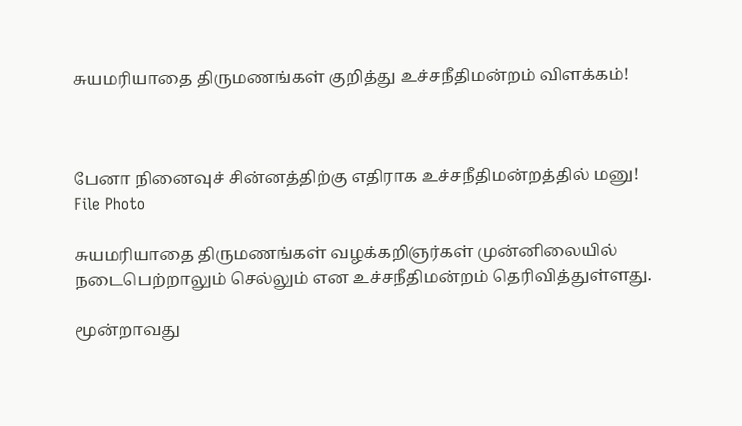சுயமரியாதை திருமணங்கள் குறித்து உச்சநீதிமன்றம் விளக்கம்!



பேனா நினைவுச் சின்னத்திற்கு எதிராக உச்சநீதிமன்றத்தில் மனு!
File Photo

சுயமரியாதை திருமணங்கள் வழக்கறிஞர்கள் முன்னிலையில் நடைபெற்றாலும் செல்லும் என உச்சநீதிமன்றம் தெரிவித்துள்ளது.

மூன்றாவது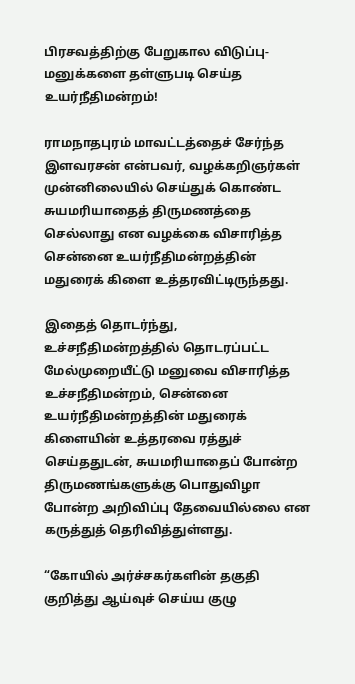பிரசவத்திற்கு பேறுகால விடுப்பு- மனுக்களை தள்ளுபடி செய்த உயர்நீதிமன்றம்!

ராமநாதபுரம் மாவட்டத்தைச் சேர்ந்த இளவரசன் என்பவர், வழக்கறிஞர்கள் முன்னிலையில் செய்துக் கொண்ட சுயமரியாதைத் திருமணத்தை செல்லாது என வழக்கை விசாரித்த சென்னை உயர்நீதிமன்றத்தின் மதுரைக் கிளை உத்தரவிட்டிருந்தது.

இதைத் தொடர்ந்து, உச்சநீதிமன்றத்தில் தொடரப்பட்ட மேல்முறையீட்டு மனுவை விசாரித்த உச்சநீதிமன்றம், சென்னை உயர்நீதிமன்றத்தின் மதுரைக் கிளையின் உத்தரவை ரத்துச் செய்ததுடன், சுயமரியாதைப் போன்ற திருமணங்களுக்கு பொதுவிழா போன்ற அறிவிப்பு தேவையில்லை என கருத்துத் தெரிவித்துள்ளது.

“கோயில் அர்ச்சகர்களின் தகுதி குறித்து ஆய்வுச் செய்ய குழு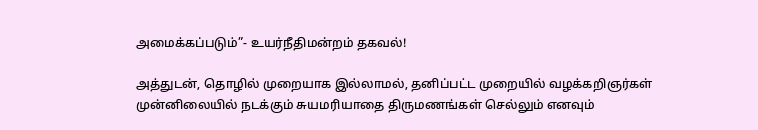அமைக்கப்படும்”- உயர்நீதிமன்றம் தகவல்!

அத்துடன், தொழில் முறையாக இல்லாமல், தனிப்பட்ட முறையில் வழக்கறிஞர்கள் முன்னிலையில் நடக்கும் சுயமரியாதை திருமணங்கள் செல்லும் எனவும்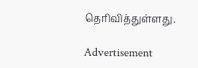தெரிவித்துள்ளது.

Advertisement